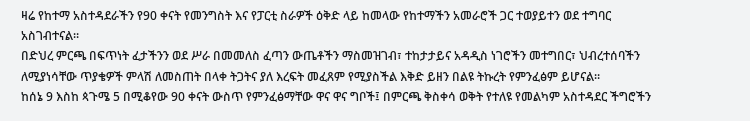ዛሬ የከተማ አስተዳደራችን የ90 ቀናት የመንግስት እና የፓርቲ ስራዎች ዕቅድ ላይ ከመላው የከተማችን አመራሮች ጋር ተወያይተን ወደ ተግባር አስገብተናል።
በድህረ ምርጫ በፍጥነት ፈታችንን ወደ ሥራ በመመለስ ፈጣን ውጤቶችን ማስመዝገብ፣ ተከታታይና አዳዲስ ነገሮችን መተግበር፣ ህብረተሰባችን ለሚያነሳቸው ጥያቄዎች ምላሽ ለመስጠት በላቀ ትጋትና ያለ እረፍት መፈጸም የሚያስችል እቅድ ይዘን በልዩ ትኩረት የምንፈፅም ይሆናል።
ከሰኔ 9 እስከ ጳጉሜ 5 በሚቆየው 90 ቀናት ውስጥ የምንፈፅማቸው ዋና ዋና ግቦች፤ በምርጫ ቅስቀሳ ወቅት የተለዩ የመልካም አስተዳደር ችግሮችን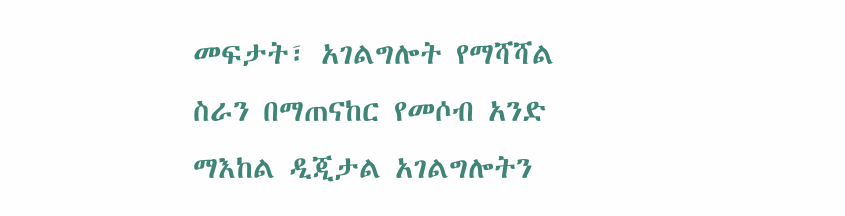መፍታት፣ አገልግሎት የማሻሻል ስራን በማጠናከር የመሶብ አንድ ማእከል ዲጂታል አገልግሎትን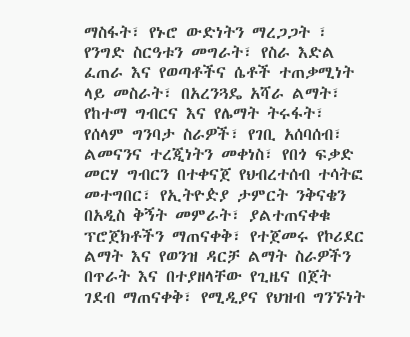ማስፋት፣ የኑሮ ውድነትን ማረጋጋት ፣ የንግድ ስርዓቱን መግራት፣ የስራ እድል ፈጠራ እና የወጣቶችና ሴቶች ተጠቃሚነት ላይ መስራት፣ በአረንጓዴ አሻራ ልማት፣ የከተማ ግብርና እና የሌማት ትሩፋት፣ የሰላም ግንባታ ስራዎች፣ የገቢ አሰባሰብ፣ ልመናንና ተረጂነትን መቀነስ፣ የበጎ ፍቃድ መርሃ ግብርን በተቀናጀ የህብረተሰብ ተሳትፎ መተግበር፣ የኢትዮዽያ ታምርት ንቅናቄን በአዲስ ቅኝት መምራት፣ ያልተጠናቀቁ ፕሮጀክቶችን ማጠናቀቅ፣ የተጀመሩ የኮሪደር ልማት እና የወንዝ ዳርቻ ልማት ስራዎችን በጥራት እና በተያዘላቸው የጊዜና በጀት ገደብ ማጠናቀቅ፣ የሚዲያና የህዝብ ግንኙነት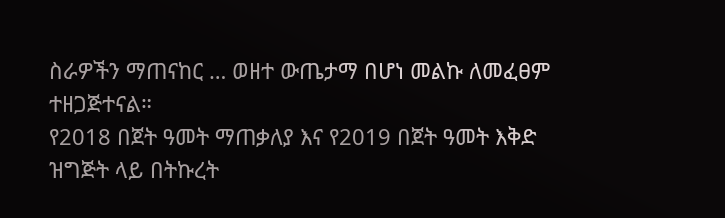ስራዎችን ማጠናከር … ወዘተ ውጤታማ በሆነ መልኩ ለመፈፀም ተዘጋጅተናል።
የ2018 በጀት ዓመት ማጠቃለያ እና የ2019 በጀት ዓመት እቅድ ዝግጅት ላይ በትኩረት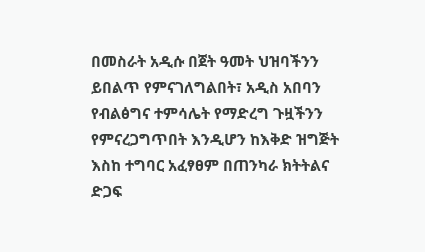በመስራት አዲሱ በጀት ዓመት ህዝባችንን ይበልጥ የምናገለግልበት፣ አዲስ አበባን የብልፅግና ተምሳሌት የማድረግ ጉዟችንን የምናረጋግጥበት እንዲሆን ከእቅድ ዝግጅት እስከ ተግባር አፈፃፀም በጠንካራ ክትትልና ድጋፍ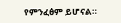የምንፈፅም ይሆናል።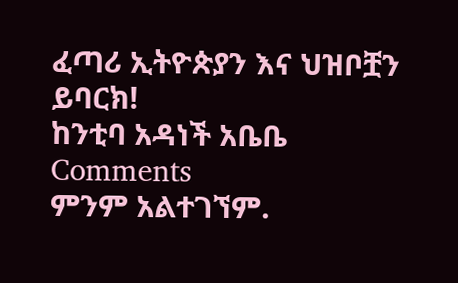ፈጣሪ ኢትዮጵያን እና ህዝቦቿን ይባርክ!
ከንቲባ አዳነች አቤቤ
Comments
ምንም አልተገኘም.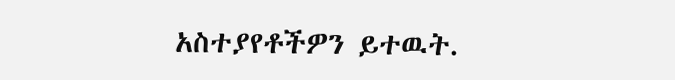አስተያየቶችዎን ይተዉት.